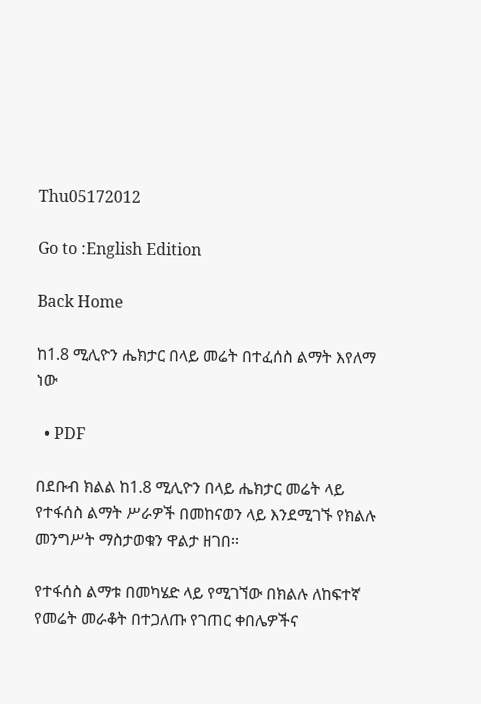Thu05172012

Go to :English Edition

Back Home

ከ1.8 ሚሊዮን ሔክታር በላይ መሬት በተፈሰስ ልማት እየለማ ነው

  • PDF

በደቡብ ክልል ከ1.8 ሚሊዮን በላይ ሔክታር መሬት ላይ የተፋሰስ ልማት ሥራዎች በመከናወን ላይ እንደሚገኙ የክልሉ መንግሥት ማስታወቁን ዋልታ ዘገበ፡፡

የተፋሰስ ልማቱ በመካሄድ ላይ የሚገኘው በክልሉ ለከፍተኛ የመሬት መራቆት በተጋለጡ የገጠር ቀበሌዎችና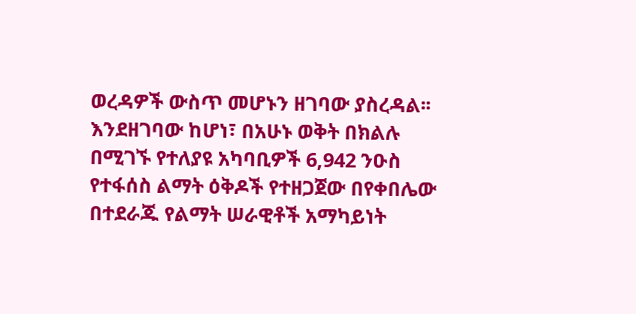ወረዳዎች ውስጥ መሆኑን ዘገባው ያስረዳል፡፡ እንደዘገባው ከሆነ፣ በአሁኑ ወቅት በክልሉ በሚገኙ የተለያዩ አካባቢዎች 6,942 ንዑስ የተፋሰስ ልማት ዕቅዶች የተዘጋጀው በየቀበሌው በተደራጁ የልማት ሠራዊቶች አማካይነት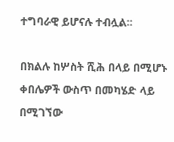ተግባራዊ ይሆናሉ ተብሏል፡፡

በክልሉ ከሦስት ሺሕ በላይ በሚሆኑ ቀበሌዎች ውስጥ በመካሄድ ላይ በሚገኘው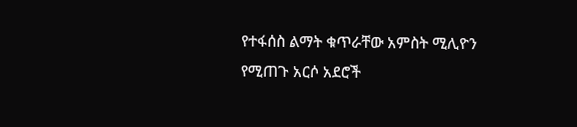የተፋሰስ ልማት ቁጥራቸው አምስት ሚሊዮን የሚጠጉ አርሶ አደሮች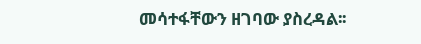መሳተፋቸውን ዘገባው ያስረዳል፡፡